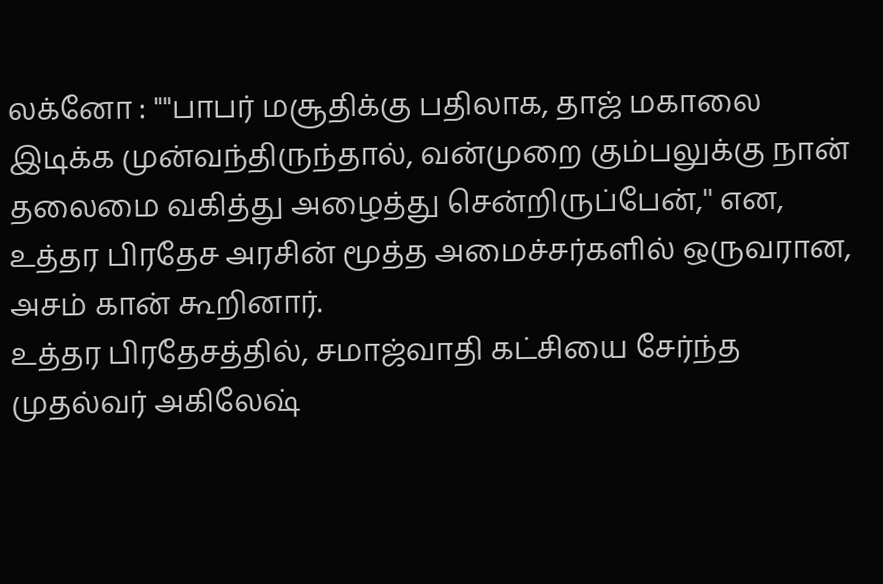லக்னோ : ""பாபர் மசூதிக்கு பதிலாக, தாஜ் மகாலை இடிக்க முன்வந்திருந்தால், வன்முறை கும்பலுக்கு நான் தலைமை வகித்து அழைத்து சென்றிருப்பேன்,'' என, உத்தர பிரதேச அரசின் மூத்த அமைச்சர்களில் ஒருவரான, அசம் கான் கூறினார்.
உத்தர பிரதேசத்தில், சமாஜ்வாதி கட்சியை சேர்ந்த முதல்வர் அகிலேஷ்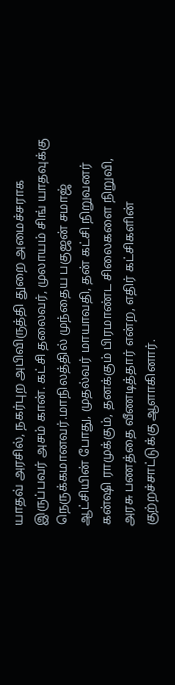யாதவ் அரசில், நகர்புற அபிவிருத்தி துறை அமைச்சராக இருப்பவர் அசம் கான். கட்சி தலைவர், முலாயம் சிங் யாதவுக்கு நெருக்கமானவர்.மாநிலத்தில் முந்தைய பகுஜன் சமாஜ் ஆட்சியின் போது, முதல்வர் மாயாவதி, தன் கட்சி நிறுவனர் கன்ஷி ராமுக்கும், தனக்கும் பிரமாண்ட சிலைகளை நிறுவி, அரசு பணத்தை வீணடித்தார் என்ற, எதிர் கட்சிகளின் குற்றச்சாட்டுக்கு ஆளாகினார்.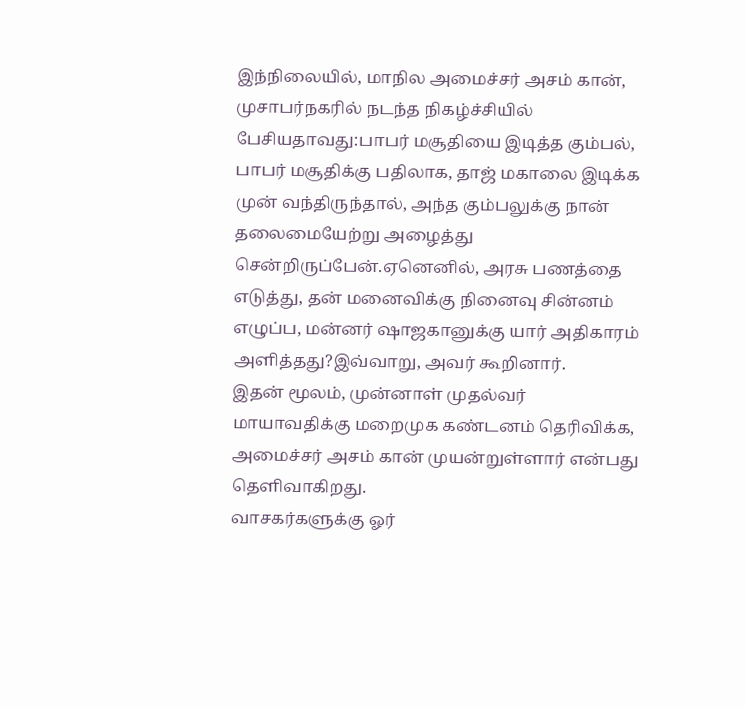இந்நிலையில், மாநில அமைச்சர் அசம் கான், முசாபர்நகரில் நடந்த நிகழ்ச்சியில் பேசியதாவது:பாபர் மசூதியை இடித்த கும்பல், பாபர் மசூதிக்கு பதிலாக, தாஜ் மகாலை இடிக்க முன் வந்திருந்தால், அந்த கும்பலுக்கு நான் தலைமையேற்று அழைத்து சென்றிருப்பேன்.ஏனெனில், அரசு பணத்தை எடுத்து, தன் மனைவிக்கு நினைவு சின்னம் எழுப்ப, மன்னர் ஷாஜகானுக்கு யார் அதிகாரம் அளித்தது?இவ்வாறு, அவர் கூறினார்.
இதன் மூலம், முன்னாள் முதல்வர் மாயாவதிக்கு மறைமுக கண்டனம் தெரிவிக்க, அமைச்சர் அசம் கான் முயன்றுள்ளார் என்பது தெளிவாகிறது.
வாசகர்களுக்கு ஓர்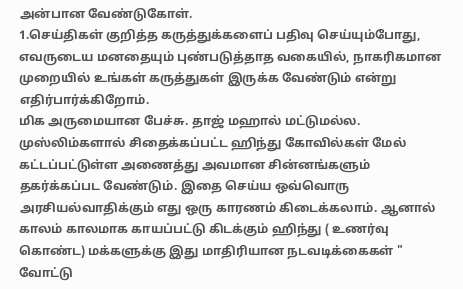அன்பான வேண்டுகோள்.
1.செய்திகள் குறித்த கருத்துக்களைப் பதிவு செய்யும்போது, எவருடைய மனதையும் புண்படுத்தாத வகையில், நாகரிகமான முறையில் உங்கள் கருத்துகள் இருக்க வேண்டும் என்று எதிர்பார்க்கிறோம்.
மிக அருமையான பேச்சு. தாஜ் மஹால் மட்டுமல்ல. முஸ்லிம்களால் சிதைக்கப்பட்ட ஹிந்து கோவில்கள் மேல் கட்டப்பட்டுள்ள அணைத்து அவமான சின்னங்களும் தகர்க்கப்பட வேண்டும். இதை செய்ய ஒவ்வொரு அரசியல்வாதிக்கும் எது ஒரு காரணம் கிடைக்கலாம். ஆனால் காலம் காலமாக காயப்பட்டு கிடக்கும் ஹிந்து ( உணர்வு கொண்ட) மக்களுக்கு இது மாதிரியான நடவடிக்கைகள் " வோட்டு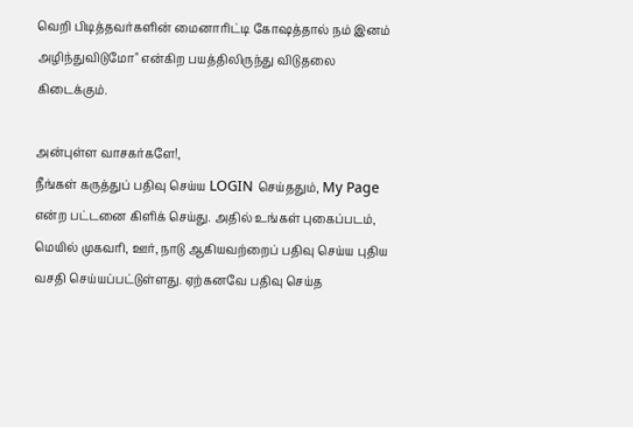வெறி பிடித்தவர்களின் மைனாரிட்டி கோஷத்தால் நம் இனம் அழிந்துவிடுமோ" என்கிற பயத்திலிருந்து விடுதலை கிடைக்கும்.

அன்புள்ள வாசகர்களே!,
நீங்கள் கருத்துப் பதிவு செய்ய LOGIN செய்ததும், My Page என்ற பட்டனை கிளிக் செய்து. அதில் உங்கள் புகைப்படம், மெயில் முகவரி, ஊர், நாடு ஆகியவற்றைப் பதிவு செய்ய புதிய வசதி செய்யப்பட்டுள்ளது. ஏற்கனவே பதிவு செய்த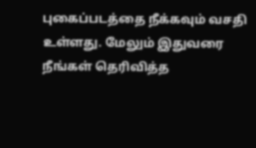புகைப்படத்தை நீக்கவும் வசதி உள்ளது. மேலும் இதுவரை நீங்கள் தெரிவித்த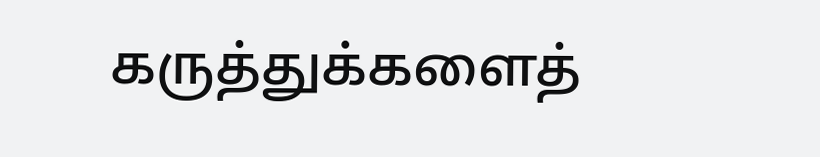கருத்துக்களைத்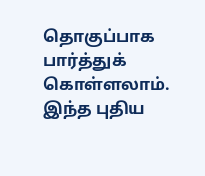தொகுப்பாக பார்த்துக் கொள்ளலாம். இந்த புதிய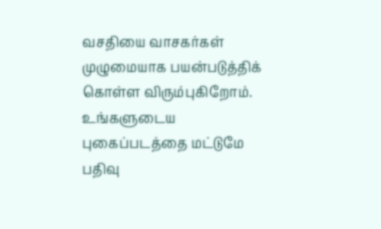வசதியை வாசகர்கள் முழுமையாக பயன்படுத்திக் கொள்ள விரும்புகிறோம். உங்களுடைய புகைப்படத்தை மட்டுமே பதிவு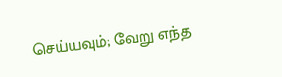செய்யவும்; வேறு எந்த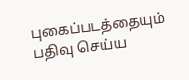புகைப்படத்தையும் பதிவு செய்ய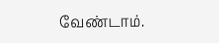வேண்டாம்.